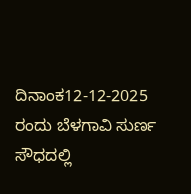ದಿನಾಂಕ12-12-2025 ರಂದು ಬೆಳಗಾವಿ ಸುರ್ಣ ಸೌಧದಲ್ಲಿ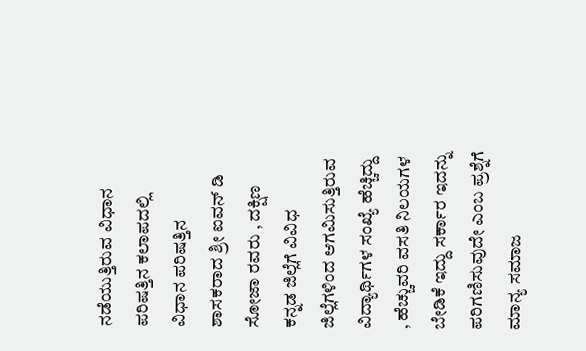ನಡೆಯುತ್ತಿರುವ ವಿಧಾನ ಪರಿಷತ್ತಿನ ಕಲಾಪದಲ್ಲಿ ವಿಧಾನ ಪರಿಷತ್ತಿನ ಶಾಸಕರಾದ ಶ್ರೀ ಐವನ್ ಡಿ ಸೋಜಾ ರವರು , ದಕ್ಷಿಣ ಕನ್ನಡ ಜಿಲ್ಲೆಗೆ ವಿವಿಧ ಜಿಲ್ಲೆಗಳಿಂದ ಆಗಮಿಸುತ್ತಿರುವ ವಿದ್ಯಾರ್ಥಿಗಳ ಸಂಖ್ಯೆ ಹೆಚ್ಚಿದ್ದು , ಹೆಚ್ಚುವರಿ ವಸತಿ ನಿಲಯಗಳ ಬೇಡಿಕೆ ಇದ್ದು ಸರ್ಕಾರ ಇದನ್ನು ಪರಿಗಣಿಸುವುದೇ ಎಂಬ ಪ್ರಶ್ನೆಗೆ ಮಾನ್ಯ ಸಮಾಜ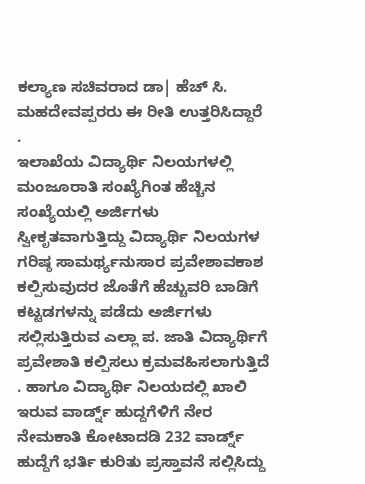ಕಲ್ಯಾಣ ಸಚಿವರಾದ ಡಾ| ಹೆಚ್ ಸಿ. ಮಹದೇವಪ್ಪರರು ಈ ರೀತಿ ಉತ್ತರಿಸಿದ್ದಾರೆ .
ಇಲಾಖೆಯ ವಿದ್ಯಾರ್ಥಿ ನಿಲಯಗಳಲ್ಲಿ ಮಂಜೂರಾತಿ ಸಂಖ್ಯೆಗಿಂತ ಹೆಚ್ಚಿನ ಸಂಖ್ಯೆಯಲ್ಲಿ ಅರ್ಜಿಗಳು ಸ್ವೀಕೃತವಾಗುತ್ತಿದ್ದು ವಿದ್ಯಾರ್ಥಿ ನಿಲಯಗಳ ಗರಿಷ್ಠ ಸಾಮರ್ಥ್ಯನುಸಾರ ಪ್ರವೇಶಾವಕಾಶ ಕಲ್ಪಿಸುವುದರ ಜೊತೆಗೆ ಹೆಚ್ಚುವರಿ ಬಾಡಿಗೆ ಕಟ್ಟಡಗಳನ್ನು ಪಡೆದು ಅರ್ಜಿಗಳು ಸಲ್ಲಿಸುತ್ತಿರುವ ಎಲ್ಲಾ ಪ. ಜಾತಿ ವಿದ್ಯಾರ್ಥಿಗೆ ಪ್ರವೇಶಾತಿ ಕಲ್ಪಿಸಲು ಕ್ರಮವಹಿಸಲಾಗುತ್ತಿದೆ . ಹಾಗೂ ವಿದ್ಯಾರ್ಥಿ ನಿಲಯದಲ್ಲಿ ಖಾಲಿ ಇರುವ ವಾರ್ಡ್ನ್ ಹುದ್ದಗೆಳಿಗೆ ನೇರ ನೇಮಕಾತಿ ಕೋಟಾದಡಿ 232 ವಾರ್ಡ್ನ್ ಹುದ್ದೆಗೆ ಭರ್ತಿ ಕುರಿತು ಪ್ರಸ್ತಾವನೆ ಸಲ್ಲಿಸಿದ್ದು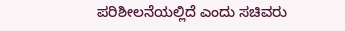ಪರಿಶೀಲನೆಯಲ್ಲಿದೆ ಎಂದು ಸಚಿವರು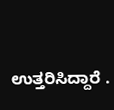ಉತ್ತರಿಸಿದ್ದಾರೆ .